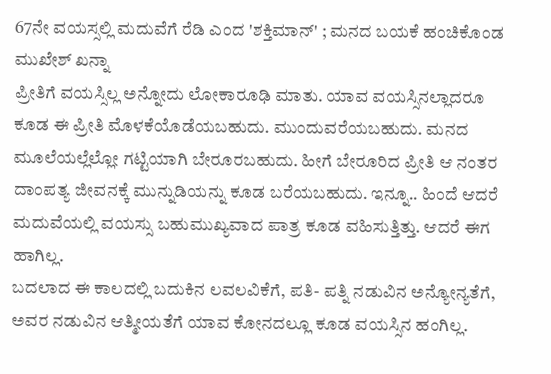67ನೇ ವಯಸ್ಸಲ್ಲಿ ಮದುವೆಗೆ ರೆಡಿ ಎಂದ 'ಶಕ್ತಿಮಾನ್' ; ಮನದ ಬಯಕೆ ಹಂಚಿಕೊಂಡ ಮುಖೇಶ್ ಖನ್ನಾ
ಪ್ರೀತಿಗೆ ವಯಸ್ಸಿಲ್ಲ ಅನ್ನೋದು ಲೋಕಾರೂಢಿ ಮಾತು. ಯಾವ ವಯಸ್ಸಿನಲ್ಲಾದರೂ ಕೂಡ ಈ ಪ್ರೀತಿ ಮೊಳಕೆಯೊಡೆಯಬಹುದು. ಮುಂದುವರೆಯಬಹುದು. ಮನದ ಮೂಲೆಯಲ್ಲೆಲ್ಲೋ ಗಟ್ಟಿಯಾಗಿ ಬೇರೂರಬಹುದು. ಹೀಗೆ ಬೇರೂರಿದ ಪ್ರೀತಿ ಆ ನಂತರ ದಾಂಪತ್ಯ ಜೀವನಕ್ಕೆ ಮುನ್ನುಡಿಯನ್ನು ಕೂಡ ಬರೆಯಬಹುದು. ಇನ್ನೂ.. ಹಿಂದೆ ಆದರೆ ಮದುವೆಯಲ್ಲಿ ವಯಸ್ಸು ಬಹುಮುಖ್ಯವಾದ ಪಾತ್ರ ಕೂಡ ವಹಿಸುತ್ತಿತ್ತು. ಆದರೆ ಈಗ ಹಾಗಿಲ್ಲ.
ಬದಲಾದ ಈ ಕಾಲದಲ್ಲಿ ಬದುಕಿನ ಲವಲವಿಕೆಗೆ, ಪತಿ- ಪತ್ನಿ ನಡುವಿನ ಅನ್ಯೋನ್ಯತೆಗೆ, ಅವರ ನಡುವಿನ ಆತ್ಮೀಯತೆಗೆ ಯಾವ ಕೋನದಲ್ಲೂ ಕೂಡ ವಯಸ್ಸಿನ ಹಂಗಿಲ್ಲ.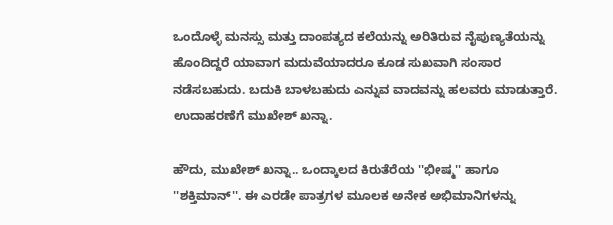ಒಂದೊಳ್ಳೆ ಮನಸ್ಸು ಮತ್ತು ದಾಂಪತ್ಯದ ಕಲೆಯನ್ನು ಅರಿತಿರುವ ನೈಪುಣ್ಯತೆಯನ್ನು ಹೊಂದಿದ್ದರೆ ಯಾವಾಗ ಮದುವೆಯಾದರೂ ಕೂಡ ಸುಖವಾಗಿ ಸಂಸಾರ ನಡೆಸಬಹುದು. ಬದುಕಿ ಬಾಳಬಹುದು ಎನ್ನುವ ವಾದವನ್ನು ಹಲವರು ಮಾಡುತ್ತಾರೆ. ಉದಾಹರಣೆಗೆ ಮುಖೇಶ್ ಖನ್ನಾ.

ಹೌದು, ಮುಖೇಶ್ ಖನ್ನಾ.. ಒಂದ್ಕಾಲದ ಕಿರುತೆರೆಯ ''ಭೀಷ್ಮ'' ಹಾಗೂ ''ಶಕ್ತಿಮಾನ್''. ಈ ಎರಡೇ ಪಾತ್ರಗಳ ಮೂಲಕ ಅನೇಕ ಅಭಿಮಾನಿಗಳನ್ನು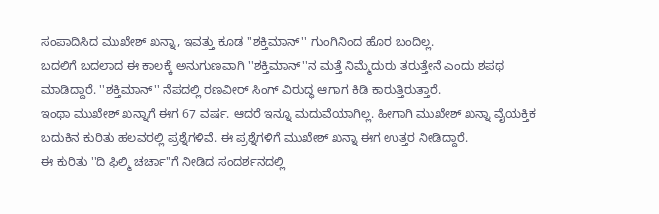ಸಂಪಾದಿಸಿದ ಮುಖೇಶ್ ಖನ್ನಾ, ಇವತ್ತು ಕೂಡ ''ಶಕ್ತಿಮಾನ್'' ಗುಂಗಿನಿಂದ ಹೊರ ಬಂದಿಲ್ಲ.
ಬದಲಿಗೆ ಬದಲಾದ ಈ ಕಾಲಕ್ಕೆ ಅನುಗುಣವಾಗಿ ''ಶಕ್ತಿಮಾನ್''ನ ಮತ್ತೆ ನಿಮ್ಮೆದುರು ತರುತ್ತೇನೆ ಎಂದು ಶಪಥ ಮಾಡಿದ್ದಾರೆ. ''ಶಕ್ತಿಮಾನ್'' ನೆಪದಲ್ಲಿ ರಣವೀರ್ ಸಿಂಗ್ ವಿರುದ್ಧ ಆಗಾಗ ಕಿಡಿ ಕಾರುತ್ತಿರುತ್ತಾರೆ.
ಇಂಥಾ ಮುಖೇಶ್ ಖನ್ನಾಗೆ ಈಗ 67 ವರ್ಷ. ಆದರೆ ಇನ್ನೂ ಮದುವೆಯಾಗಿಲ್ಲ. ಹೀಗಾಗಿ ಮುಖೇಶ್ ಖನ್ನಾ ವೈಯಕ್ತಿಕ ಬದುಕಿನ ಕುರಿತು ಹಲವರಲ್ಲಿ ಪ್ರಶ್ನೆಗಳಿವೆ. ಈ ಪ್ರಶ್ನೆಗಳಿಗೆ ಮುಖೇಶ್ ಖನ್ನಾ ಈಗ ಉತ್ತರ ನೀಡಿದ್ದಾರೆ.
ಈ ಕುರಿತು ''ದಿ ಫಿಲ್ಮಿ ಚರ್ಚಾ''ಗೆ ನೀಡಿದ ಸಂದರ್ಶನದಲ್ಲಿ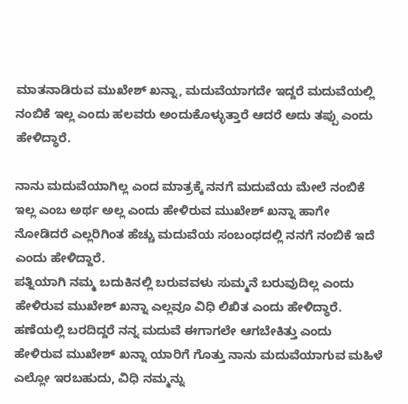ಮಾತನಾಡಿರುವ ಮುಖೇಶ್ ಖನ್ನಾ, ಮದುವೆಯಾಗದೇ ಇದ್ದರೆ ಮದುವೆಯಲ್ಲಿ ನಂಬಿಕೆ ಇಲ್ಲ ಎಂದು ಹಲವರು ಅಂದುಕೊಳ್ಳುತ್ತಾರೆ ಆದರೆ ಅದು ತಪ್ಪು ಎಂದು ಹೇಳಿದ್ಧಾರೆ.

ನಾನು ಮದುವೆಯಾಗಿಲ್ಲ ಎಂದ ಮಾತ್ರಕ್ಕೆ ನನಗೆ ಮದುವೆಯ ಮೇಲೆ ನಂಬಿಕೆ ಇಲ್ಲ ಎಂಬ ಅರ್ಥ ಅಲ್ಲ ಎಂದು ಹೇಳಿರುವ ಮುಖೇಶ್ ಖನ್ನಾ ಹಾಗೇ ನೋಡಿದರೆ ಎಲ್ಲರಿಗಿಂತ ಹೆಚ್ಚು ಮದುವೆಯ ಸಂಬಂಧದಲ್ಲಿ ನನಗೆ ನಂಬಿಕೆ ಇದೆ ಎಂದು ಹೇಳಿದ್ದಾರೆ.
ಪತ್ನಿಯಾಗಿ ನಮ್ಮ ಬದುಕಿನಲ್ಲಿ ಬರುವವಳು ಸುಮ್ಮನೆ ಬರುವುದಿಲ್ಲ ಎಂದು ಹೇಳಿರುವ ಮುಖೇಶ್ ಖನ್ನಾ ಎಲ್ಲವೂ ವಿಧಿ ಲಿಖಿತ ಎಂದು ಹೇಳಿದ್ಧಾರೆ. ಹಣೆಯಲ್ಲಿ ಬರದಿದ್ದರೆ ನನ್ನ ಮದುವೆ ಈಗಾಗಲೇ ಆಗಬೇಕಿತ್ತು ಎಂದು ಹೇಳಿರುವ ಮುಖೇಶ್ ಖನ್ನಾ ಯಾರಿಗೆ ಗೊತ್ತು ನಾನು ಮದುವೆಯಾಗುವ ಮಹಿಳೆ ಎಲ್ಲೋ ಇರಬಹುದು, ವಿಧಿ ನಮ್ಮನ್ನು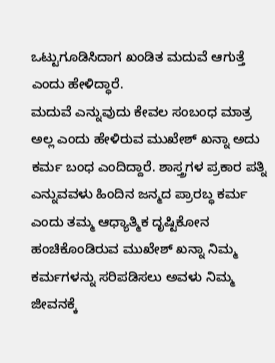ಒಟ್ಟುಗೂಡಿಸಿದಾಗ ಖಂಡಿತ ಮದುವೆ ಆಗುತ್ತೆ ಎಂದು ಹೇಳಿದ್ಧಾರೆ.
ಮದುವೆ ಎನ್ನುವುದು ಕೇವಲ ಸಂಬಂಧ ಮಾತ್ರ ಅಲ್ಲ ಎಂದು ಹೇಳಿರುವ ಮುಖೇಶ್ ಖನ್ನಾ ಅದು ಕರ್ಮ ಬಂಧ ಎಂದಿದ್ದಾರೆ. ಶಾಸ್ತ್ರಗಳ ಪ್ರಕಾರ ಪತ್ನಿ ಎನ್ನುವವಳು ಹಿಂದಿನ ಜನ್ಮದ ಪ್ರಾರಬ್ಧ ಕರ್ಮ ಎಂದು ತಮ್ಮ ಆಧ್ಯಾತ್ಮಿಕ ದೃಷ್ಟಿಕೋನ ಹಂಚಿಕೊಂಡಿರುವ ಮುಖೇಶ್ ಖನ್ನಾ ನಿಮ್ಮ ಕರ್ಮಗಳನ್ನು ಸರಿಪಡಿಸಲು ಅವಳು ನಿಮ್ಮ ಜೀವನಕ್ಕೆ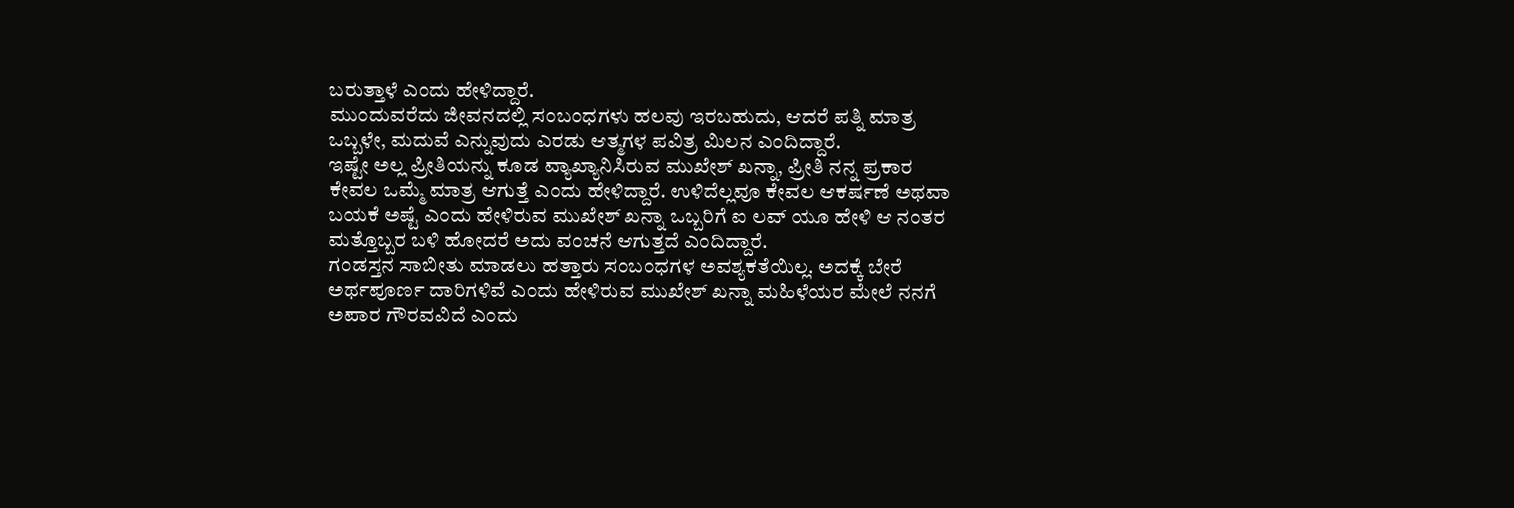ಬರುತ್ತಾಳೆ ಎಂದು ಹೇಳಿದ್ದಾರೆ.
ಮುಂದುವರೆದು ಜೀವನದಲ್ಲಿ ಸಂಬಂಧಗಳು ಹಲವು ಇರಬಹುದು, ಆದರೆ ಪತ್ನಿ ಮಾತ್ರ ಒಬ್ಬಳೇ, ಮದುವೆ ಎನ್ನುವುದು ಎರಡು ಆತ್ಮಗಳ ಪವಿತ್ರ ಮಿಲನ ಎಂದಿದ್ದಾರೆ.
ಇಷ್ಟೇ ಅಲ್ಲ ಪ್ರೀತಿಯನ್ನು ಕೂಡ ವ್ಯಾಖ್ಯಾನಿಸಿರುವ ಮುಖೇಶ್ ಖನ್ನಾ, ಪ್ರೀತಿ ನನ್ನ ಪ್ರಕಾರ ಕೇವಲ ಒಮ್ಮೆ ಮಾತ್ರ ಆಗುತ್ತೆ ಎಂದು ಹೇಳಿದ್ದಾರೆ. ಉಳಿದೆಲ್ಲವೂ ಕೇವಲ ಆಕರ್ಷಣೆ ಅಥವಾ ಬಯಕೆ ಅಷ್ಟೆ ಎಂದು ಹೇಳಿರುವ ಮುಖೇಶ್ ಖನ್ನಾ ಒಬ್ಬರಿಗೆ ಐ ಲವ್ ಯೂ ಹೇಳಿ ಆ ನಂತರ ಮತ್ತೊಬ್ಬರ ಬಳಿ ಹೋದರೆ ಅದು ವಂಚನೆ ಆಗುತ್ತದೆ ಎಂದಿದ್ದಾರೆ.
ಗಂಡಸ್ತನ ಸಾಬೀತು ಮಾಡಲು ಹತ್ತಾರು ಸಂಬಂಧಗಳ ಅವಶ್ಯಕತೆಯಿಲ್ಲ. ಅದಕ್ಕೆ ಬೇರೆ ಅರ್ಥಪೂರ್ಣ ದಾರಿಗಳಿವೆ ಎಂದು ಹೇಳಿರುವ ಮುಖೇಶ್ ಖನ್ನಾ ಮಹಿಳೆಯರ ಮೇಲೆ ನನಗೆ ಅಪಾರ ಗೌರವವಿದೆ ಎಂದು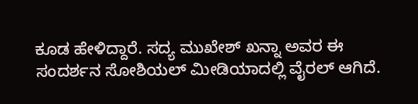ಕೂಡ ಹೇಳಿದ್ದಾರೆ. ಸದ್ಯ ಮುಖೇಶ್ ಖನ್ನಾ ಅವರ ಈ ಸಂದರ್ಶನ ಸೋಶಿಯಲ್ ಮೀಡಿಯಾದಲ್ಲಿ ವೈರಲ್ ಆಗಿದೆ.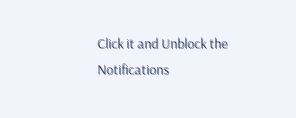Click it and Unblock the Notifications